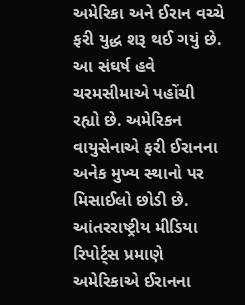અમેરિકા અને ઈરાન વચ્ચે ફરી યુદ્ધ શરૂ થઈ ગયું છે. આ સંઘર્ષ હવે ચરમસીમાએ પહોંચી રહ્યો છે. અમેરિકન વાયુસેનાએ ફરી ઈરાનના અનેક મુખ્ય સ્થાનો પર મિસાઈલો છોડી છે. આંતરરાષ્ટ્રીય મીડિયા રિપોર્ટ્સ પ્રમાણે અમેરિકાએ ઈરાનના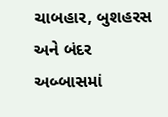ચાબહાર, બુશહરસ અને બંદર અબ્બાસમાં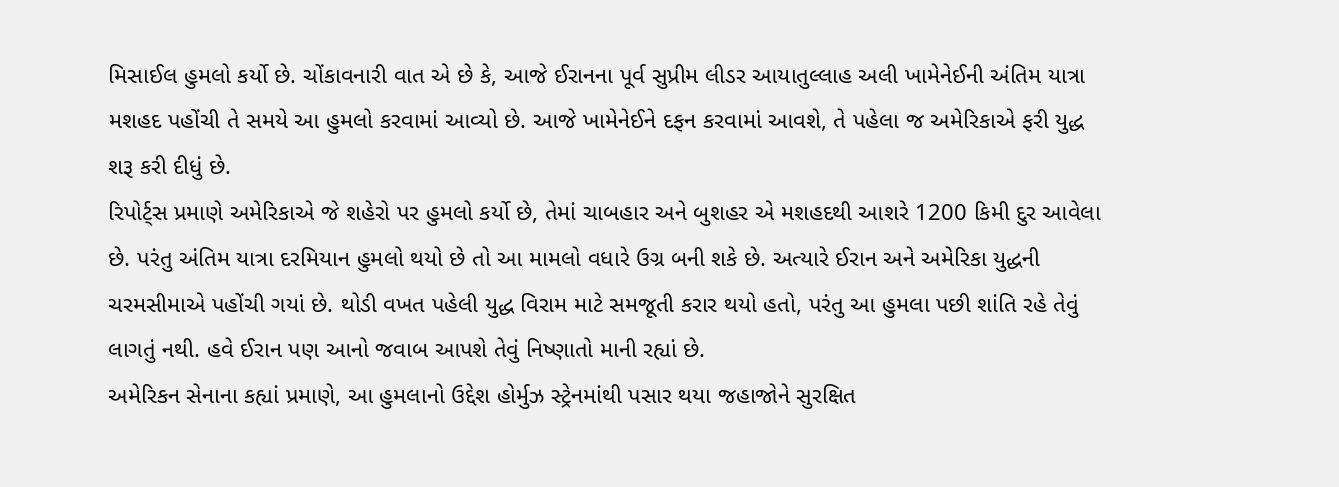મિસાઈલ હુમલો કર્યો છે. ચોંકાવનારી વાત એ છે કે, આજે ઈરાનના પૂર્વ સુપ્રીમ લીડર આયાતુલ્લાહ અલી ખામેનેઈની અંતિમ યાત્રા મશહદ પહોંચી તે સમયે આ હુમલો કરવામાં આવ્યો છે. આજે ખામેનેઈને દફન કરવામાં આવશે, તે પહેલા જ અમેરિકાએ ફરી યુદ્ધ શરૂ કરી દીધું છે.
રિપોર્ટ્સ પ્રમાણે અમેરિકાએ જે શહેરો પર હુમલો કર્યો છે, તેમાં ચાબહાર અને બુશહર એ મશહદથી આશરે 1200 કિમી દુર આવેલા છે. પરંતુ અંતિમ યાત્રા દરમિયાન હુમલો થયો છે તો આ મામલો વધારે ઉગ્ર બની શકે છે. અત્યારે ઈરાન અને અમેરિકા યુદ્ધની ચરમસીમાએ પહોંચી ગયાં છે. થોડી વખત પહેલી યુદ્ધ વિરામ માટે સમજૂતી કરાર થયો હતો, પરંતુ આ હુમલા પછી શાંતિ રહે તેવું લાગતું નથી. હવે ઈરાન પણ આનો જવાબ આપશે તેવું નિષ્ણાતો માની રહ્યાં છે.
અમેરિકન સેનાના કહ્યાં પ્રમાણે, આ હુમલાનો ઉદ્દેશ હોર્મુઝ સ્ટ્રેનમાંથી પસાર થયા જહાજોને સુરક્ષિત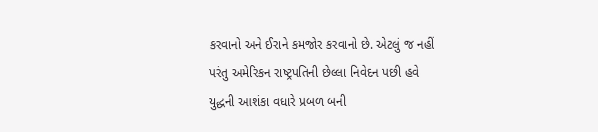કરવાનો અને ઈરાને કમજોર કરવાનો છે. એટલું જ નહીં પરંતુ અમેરિકન રાષ્ટ્રપતિની છેલ્લા નિવેદન પછી હવે યુદ્ધની આશંકા વધારે પ્રબળ બની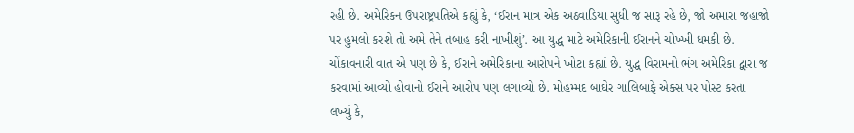રહી છે. અમેરિકન ઉપરાષ્ટ્રપતિએ કહ્યું કે, ‘ઈરાન માત્ર એક અઠવાડિયા સુધી જ સારૂ રહે છે, જો અમારા જહાજો પર હુમલો કરશે તો અમે તેને તબાહ કરી નાખીશું’. આ યુદ્ધ માટે અમેરિકાની ઈરાનને ચોખ્ખી ધમકી છે.
ચોંકાવનારી વાત એ પણ છે કે, ઈરાને અમેરિકાના આરોપને ખોટા કહ્યાં છે. યુદ્ધ વિરામનો ભંગ અમેરિકા દ્વારા જ કરવામાં આવ્યો હોવાનો ઈરાને આરોપ પણ લગાવ્યો છે. મોહમ્મદ બાઘેર ગાલિબાફે એક્સ પર પોસ્ટ કરતા લખ્યું કે,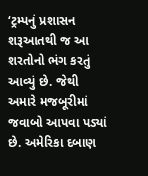‘ટ્રમ્પનું પ્રશાસન શરૂઆતથી જ આ શરતોનો ભંગ કરતું આવ્યું છે. જેથી અમારે મજબૂરીમાં જવાબો આપવા પડ્યાં છે. અમેરિકા દબાણ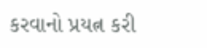કરવાનો પ્રયત્ન કરી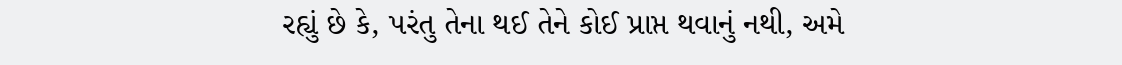રહ્યું છે કે, પરંતુ તેના થઈ તેને કોઈ પ્રાપ્ત થવાનું નથી, અમે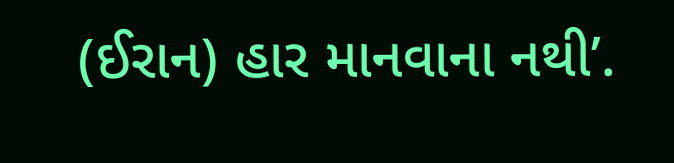(ઈરાન) હાર માનવાના નથી’.